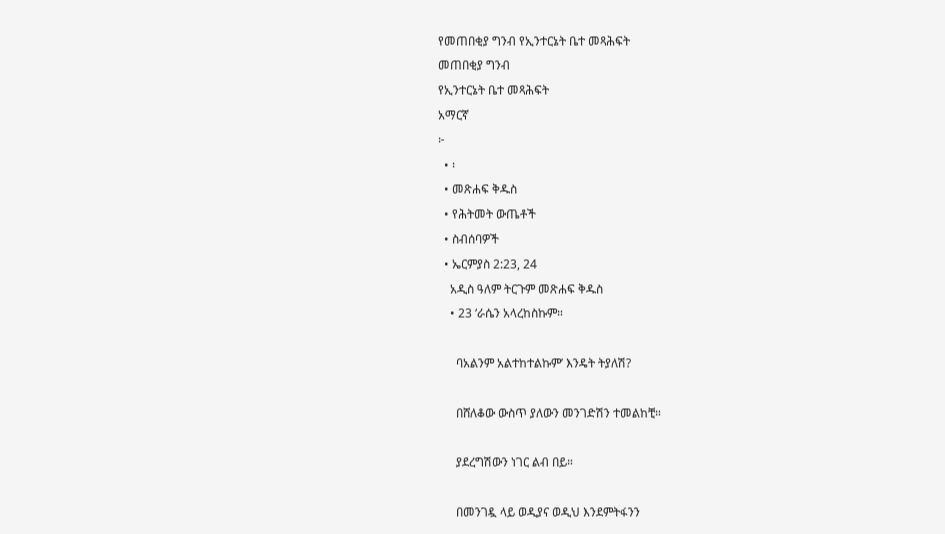የመጠበቂያ ግንብ የኢንተርኔት ቤተ መጻሕፍት
መጠበቂያ ግንብ
የኢንተርኔት ቤተ መጻሕፍት
አማርኛ
፦
  • ፡
  • መጽሐፍ ቅዱስ
  • የሕትመት ውጤቶች
  • ስብሰባዎች
  • ኤርምያስ 2:23, 24
    አዲስ ዓለም ትርጉም መጽሐፍ ቅዱስ
    • 23 ‘ራሴን አላረከስኩም።

      ባአልንም አልተከተልኩም’ እንዴት ትያለሽ?

      በሸለቆው ውስጥ ያለውን መንገድሽን ተመልከቺ።

      ያደረግሽውን ነገር ልብ በይ።

      በመንገዷ ላይ ወዲያና ወዲህ እንደምትፋንን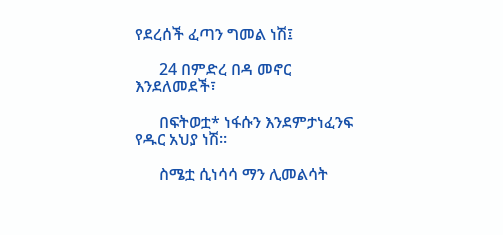የደረሰች ፈጣን ግመል ነሽ፤

      24 በምድረ በዳ መኖር እንደለመደች፣

      በፍትወቷ* ነፋሱን እንደምታነፈንፍ የዱር አህያ ነሽ።

      ስሜቷ ሲነሳሳ ማን ሊመልሳት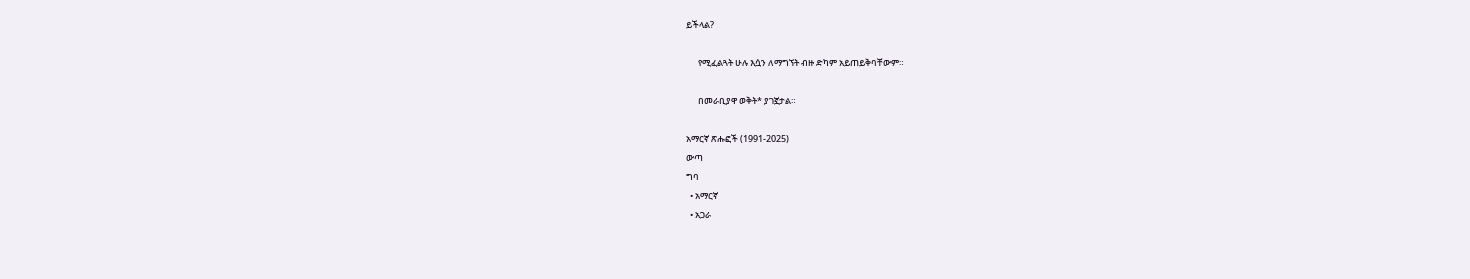ይችላል?

      የሚፈልጓት ሁሉ እሷን ለማግኘት ብዙ ድካም አይጠይቅባቸውም።

      በመራቢያዋ ወቅት* ያገኟታል።

አማርኛ ጽሑፎች (1991-2025)
ውጣ
ግባ
  • አማርኛ
  • አጋራ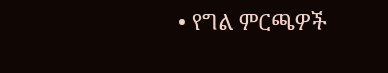• የግል ምርጫዎች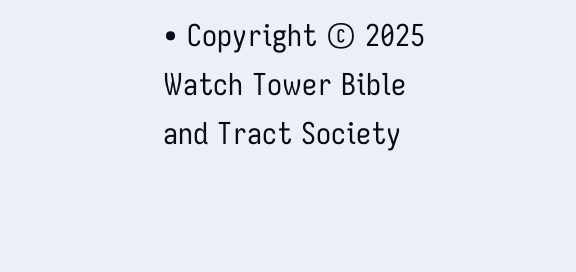• Copyright © 2025 Watch Tower Bible and Tract Society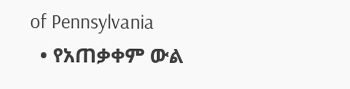of Pennsylvania
  • የአጠቃቀም ውል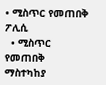• ሚስጥር የመጠበቅ ፖሊሲ
  • ሚስጥር የመጠበቅ ማስተካከያ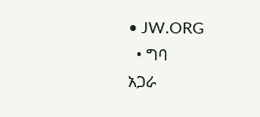• JW.ORG
  • ግባ
አጋራ